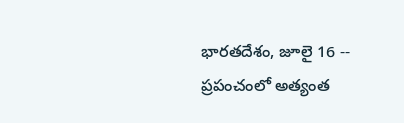భారతదేశం, జూలై 16 -- ప్రపంచంలో అత్యంత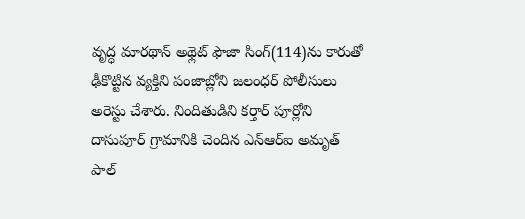వృద్ధ మారథాన్ అథ్లెట్ ఫౌజా సింగ్(114)ను కారుతో ఢీకొట్టిన వ్యక్తిని పంజాబ్లోని జలంధర్ పోలీసులు అరెస్టు చేశారు. నిందితుడిని కర్తార్ పూర్లోని దాసుపూర్ గ్రామానికి చెందిన ఎన్ఆర్ఐ అమృత్ పాల్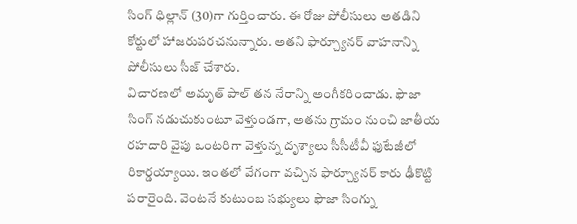సింగ్ ధిల్లాన్ (30)గా గుర్తించారు. ఈ రోజు పోలీసులు అతడిని కోర్టులో హాజరుపరచనున్నారు. అతని ఫార్చ్యూనర్ వాహనాన్ని పోలీసులు సీజ్ చేశారు.
విచారణలో అమృత్ పాల్ తన నేరాన్ని అంగీకరించాడు. ఫౌజా సింగ్ నడుచుకుంటూ వెళ్తుండగా, అతను గ్రామం నుంచి జాతీయ రహదారి వైపు ఒంటరిగా వెళ్తున్న దృశ్యాలు సీసీటీవీ ఫుటేజీలో రికార్డయ్యాయి. ఇంతలో వేగంగా వచ్చిన ఫార్చ్యూనర్ కారు ఢీకొట్టి పరారైంది. వెంటనే కుటుంబ సభ్యులు ఫౌజా సింగ్ను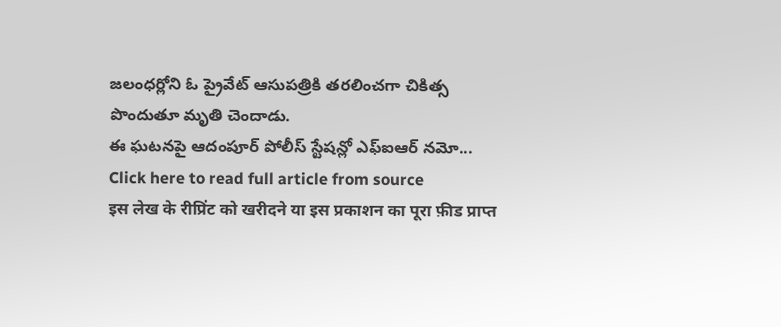జలంధర్లోని ఓ ప్రైవేట్ ఆసుపత్రికి తరలించగా చికిత్స పొందుతూ మృతి చెందాడు.
ఈ ఘటనపై ఆదంపూర్ పోలీస్ స్టేషన్లో ఎఫ్ఐఆర్ నమో...
Click here to read full article from source
इस लेख के रीप्रिंट को खरीदने या इस प्रकाशन का पूरा फ़ीड प्राप्त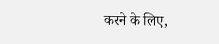करने के लिए,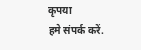कृपया
हमे संपर्क करें.